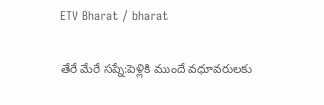ETV Bharat / bharat

తేరే మేరే సప్నే:పెళ్లికి ముందే వధూవరులకు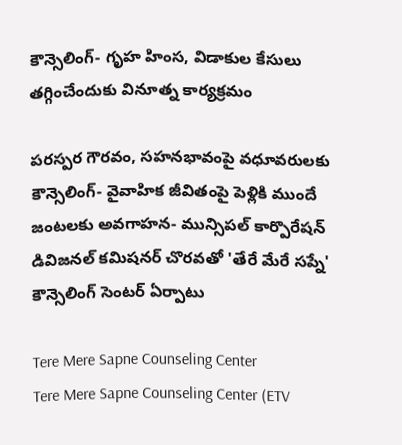కౌన్సెలింగ్- గృహ హింస, విడాకుల కేసులు తగ్గించేందుకు వినూత్న కార్యక్రమం

పరస్పర గౌరవం, సహనభావంపై వధూవరులకు కౌన్సెలింగ్- వైవాహిక జీవితంపై పెళ్లికి ముందే జంటలకు అవగాహన- మున్సిపల్ కార్పొరేషన్ డివిజనల్ కమిషనర్ చొరవతో 'తేరే మేరే సప్నే' కౌన్సెలింగ్ సెంటర్ ఏర్పాటు

Tere Mere Sapne Counseling Center
Tere Mere Sapne Counseling Center (ETV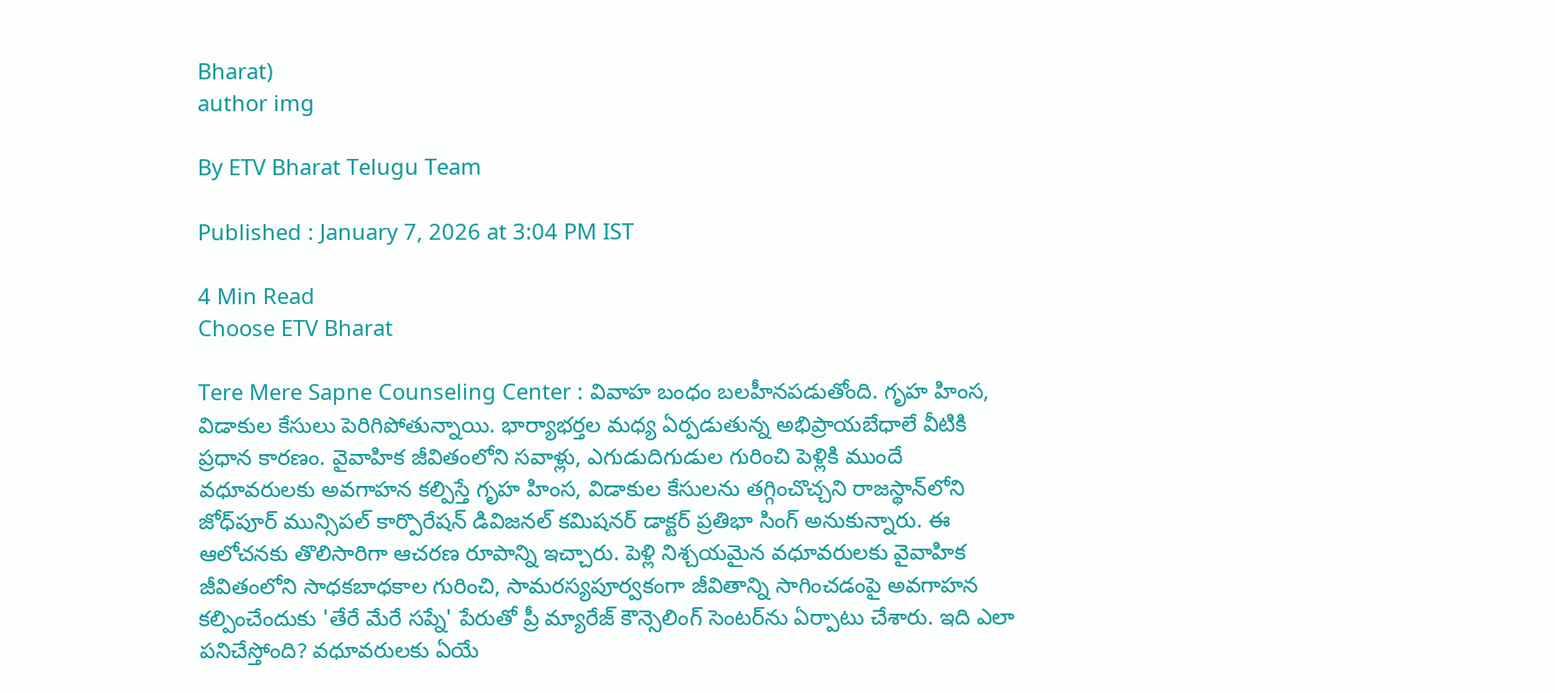Bharat)
author img

By ETV Bharat Telugu Team

Published : January 7, 2026 at 3:04 PM IST

4 Min Read
Choose ETV Bharat

Tere Mere Sapne Counseling Center : వివాహ బంధం బలహీనపడుతోంది. గృహ హింస, విడాకుల కేసులు పెరిగిపోతున్నాయి. భార్యాభర్తల మధ్య ఏర్పడుతున్న అభిప్రాయబేధాలే వీటికి ప్రధాన కారణం. వైవాహిక జీవితంలోని సవాళ్లు, ఎగుడుదిగుడుల గురించి పెళ్లికి ముందే వధూవరులకు అవగాహన కల్పిస్తే గృహ హింస, విడాకుల కేసులను తగ్గించొచ్చని రాజస్థాన్‌లోని జోధ్‌పూర్ మున్సిపల్ కార్పొరేషన్ డివిజనల్ కమిషనర్ డాక్టర్ ప్రతిభా సింగ్ అనుకున్నారు. ఈ ఆలోచనకు తొలిసారిగా ఆచరణ రూపాన్ని ఇచ్చారు. పెళ్లి నిశ్చయమైన వధూవరులకు వైవాహిక జీవితంలోని సాధకబాధకాల గురించి, సామరస్యపూర్వకంగా జీవితాన్ని సాగించడంపై అవగాహన కల్పించేందుకు 'తేరే మేరే సప్నే' పేరుతో ప్రీ మ్యారేజ్ కౌన్సెలింగ్ సెంటర్‌ను ఏర్పాటు చేశారు. ఇది ఎలా పనిచేస్తోంది? వధూవరులకు ఏయే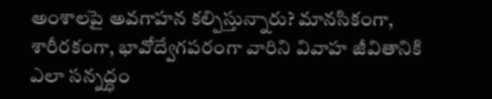అంశాలపై అవగాహన కల్పిస్తున్నారు? మానసికంగా, శారీరకంగా, భావోద్వేగపరంగా వారిని వివాహ జీవితానికి ఎలా సన్నద్ధం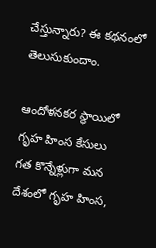చేస్తున్నారు? ఈ కథనంలో తెలుసుకుందాం.

ఆందోళనకర స్థాయిలో గృహ హింస కేసులు
గత కొన్నేళ్లుగా మన దేశంలో గృహ హింస,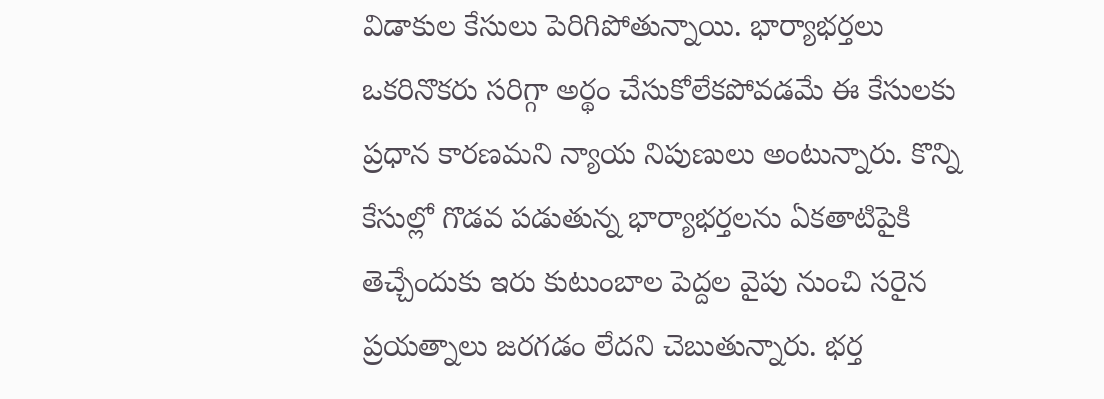విడాకుల కేసులు పెరిగిపోతున్నాయి. భార్యాభర్తలు ఒకరినొకరు సరిగ్గా అర్థం చేసుకోలేకపోవడమే ఈ కేసులకు ప్రధాన కారణమని న్యాయ నిపుణులు అంటున్నారు. కొన్ని కేసుల్లో గొడవ పడుతున్న భార్యాభర్తలను ఏకతాటిపైకి తెచ్చేందుకు ఇరు కుటుంబాల పెద్దల వైపు నుంచి సరైన ప్రయత్నాలు జరగడం లేదని చెబుతున్నారు. భర్త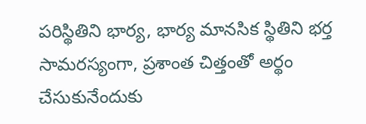పరిస్థితిని భార్య, భార్య మానసిక స్థితిని భర్త సామరస్యంగా, ప్రశాంత చిత్తంతో అర్థం చేసుకునేందుకు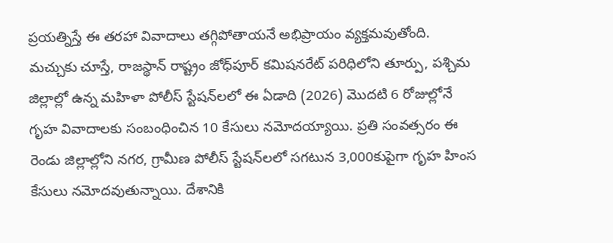ప్రయత్నిస్తే ఈ తరహా వివాదాలు తగ్గిపోతాయనే అభిప్రాయం వ్యక్తమవుతోంది. మచ్చుకు చూస్తే, రాజస్థాన్ రాష్ట్రం జోధ్‌పూర్ కమిషనరేట్‌ పరిధిలోని తూర్పు, పశ్చిమ జిల్లాల్లో ఉన్న మహిళా పోలీస్ స్టేషన్‌లలో ఈ ఏడాది (2026) మొదటి 6 రోజుల్లోనే గృహ వివాదాలకు సంబంధించిన 10 కేసులు నమోదయ్యాయి. ప్రతి సంవత్సరం ఈ రెండు జిల్లాల్లోని నగర, గ్రామీణ పోలీస్ స్టేషన్‌లలో సగటున 3,000కుపైగా గృహ హింస కేసులు నమోదవుతున్నాయి. దేశానికి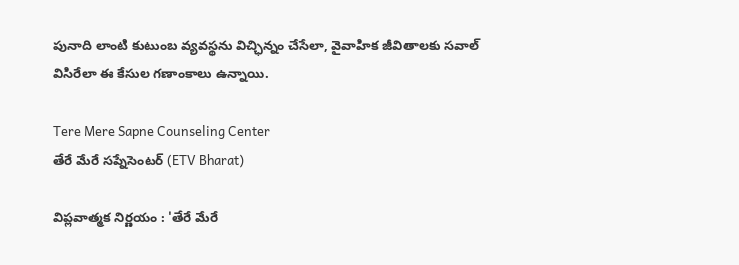పునాది లాంటి కుటుంబ వ్యవస్థను విచ్ఛిన్నం చేసేలా, వైవాహిక జీవితాలకు సవాల్ విసిరేలా ఈ కేసుల గణాంకాలు ఉన్నాయి.

Tere Mere Sapne Counseling Center
తేరే మేరే సప్నేసెంటర్ (ETV Bharat)

విప్లవాత్మక నిర్ణయం : 'తేరే మేరే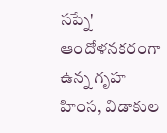సప్నే'
ఆందోళనకరంగా ఉన్న గృహ హింస, విడాకుల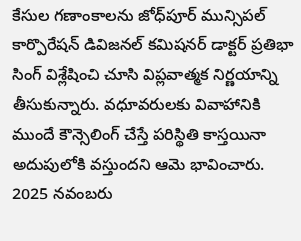కేసుల గణాంకాలను జోధ్‌పూర్ మున్సిపల్ కార్పొరేషన్ డివిజనల్ కమిషనర్ డాక్టర్ ప్రతిభా సింగ్ విశ్లేషించి చూసి విప్లవాత్మక నిర్ణయాన్ని తీసుకున్నారు. వధూవరులకు వివాహానికి ముందే కౌన్సెలింగ్ చేస్తే పరిస్థితి కాస్తయినా అదుపులోకి వస్తుందని ఆమె భావించారు. 2025 నవంబరు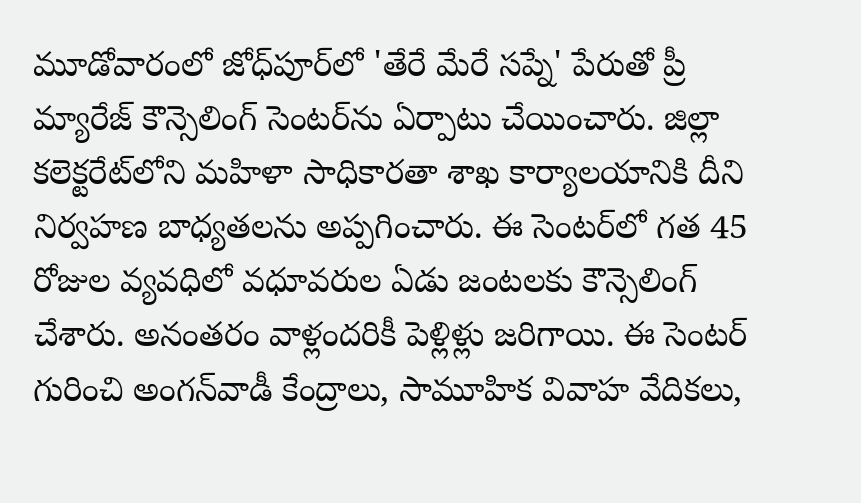మూడోవారంలో జోధ్‌పూర్‌లో 'తేరే మేరే సప్నే' పేరుతో ప్రీ మ్యారేజ్ కౌన్సెలింగ్ సెంటర్‌ను ఏర్పాటు చేయించారు. జిల్లా కలెక్టరేట్‌లోని మహిళా సాధికారతా శాఖ కార్యాలయానికి దీని నిర్వహణ బాధ్యతలను అప్పగించారు. ఈ సెంటర్‌లో గత 45 రోజుల వ్యవధిలో వధూవరుల ఏడు జంటలకు కౌన్సెలింగ్ చేశారు. అనంతరం వాళ్లందరికీ పెళ్లిళ్లు జరిగాయి. ఈ సెంటర్ గురించి అంగన్‌వాడీ కేంద్రాలు, సామూహిక వివాహ వేదికలు,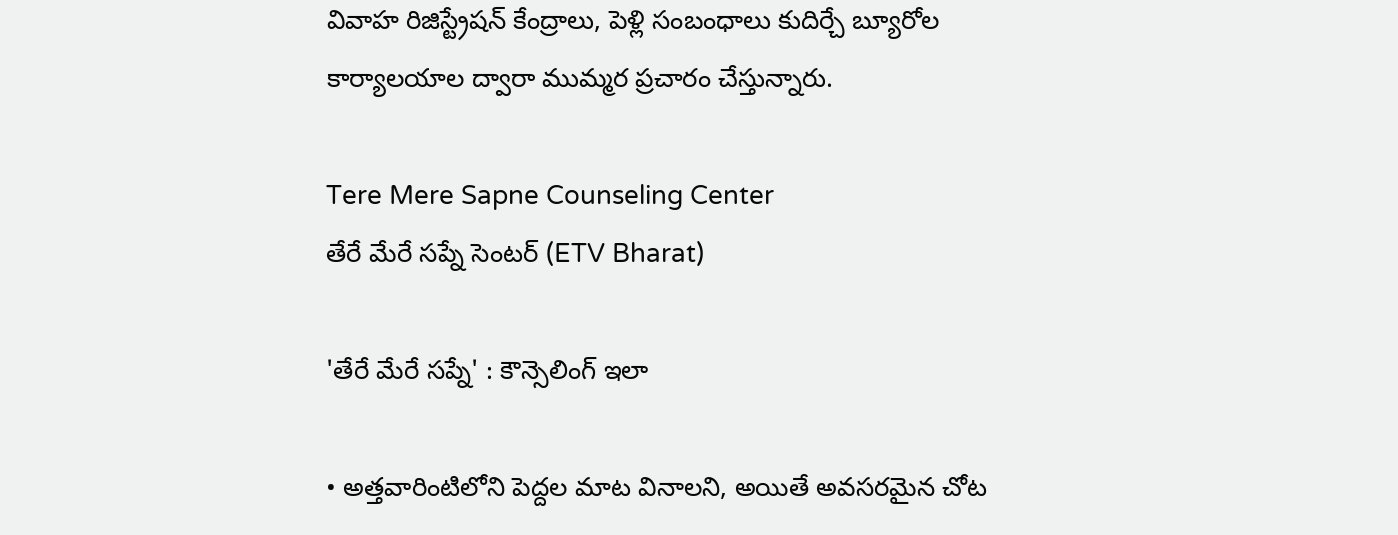వివాహ రిజిస్ట్రేషన్ కేంద్రాలు, పెళ్లి సంబంధాలు కుదిర్చే బ్యూరోల కార్యాలయాల ద్వారా ముమ్మర ప్రచారం చేస్తున్నారు.

Tere Mere Sapne Counseling Center
తేరే మేరే సప్నే సెంటర్ (ETV Bharat)

'తేరే మేరే సప్నే' : కౌన్సెలింగ్ ఇలా

• అత్తవారింటిలోని పెద్దల మాట వినాలని, అయితే అవసరమైన చోట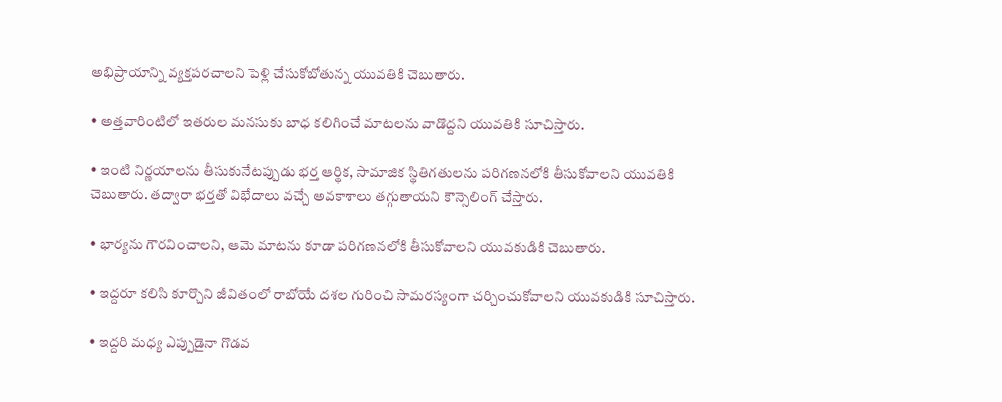అభిప్రాయాన్ని వ్యక్తపరచాలని పెళ్లి చేసుకోబోతున్న యువతికి చెబుతారు.

• అత్తవారింటిలో ఇతరుల మనసుకు బాధ కలిగించే మాటలను వాడొద్దని యువతికి సూచిస్తారు.

• ఇంటి నిర్ణయాలను తీసుకునేటప్పుడు భర్త ఆర్థిక, సామాజిక స్థితిగతులను పరిగణనలోకి తీసుకోవాలని యువతికి చెబుతారు. తద్వారా భర్తతో విభేదాలు వచ్చే అవకాశాలు తగ్గుతాయని కౌన్సెలింగ్ చేస్తారు.

• భార్యను గౌరవించాలని, ఆమె మాటను కూడా పరిగణనలోకి తీసుకోవాలని యువకుడికి చెబుతారు.

• ఇద్దరూ కలిసి కూర్చొని జీవితంలో రాబోయే దశల గురించి సామరస్యంగా చర్చించుకోవాలని యువకుడికి సూచిస్తారు.

• ఇద్దరి మధ్య ఎప్పుడైనా గొడవ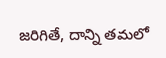జరిగితే, దాన్ని తమలో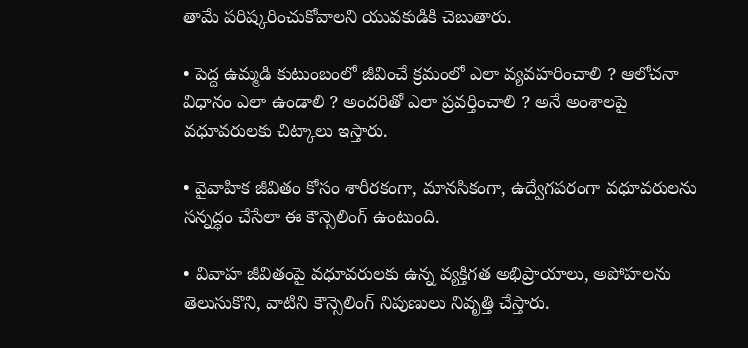తామే పరిష్కరించుకోవాలని యువకుడికి చెబుతారు.

• పెద్ద ఉమ్మడి కుటుంబంలో జీవించే క్రమంలో ఎలా వ్యవహరించాలి ? ఆలోచనా విధానం ఎలా ఉండాలి ? అందరితో ఎలా ప్రవర్తించాలి ? అనే అంశాలపై వధూవరులకు చిట్కాలు ఇస్తారు.

• వైవాహిక జీవితం కోసం శారీరకంగా, మానసికంగా, ఉద్వేగపరంగా వధూవరులను సన్నద్ధం చేసేలా ఈ కౌన్సెలింగ్ ఉంటుంది.

• వివాహ జీవితంపై వధూవరులకు ఉన్న వ్యక్తిగత అభిప్రాయాలు, అపోహలను తెలుసుకొని, వాటిని కౌన్సెలింగ్ నిపుణులు నివృత్తి చేస్తారు.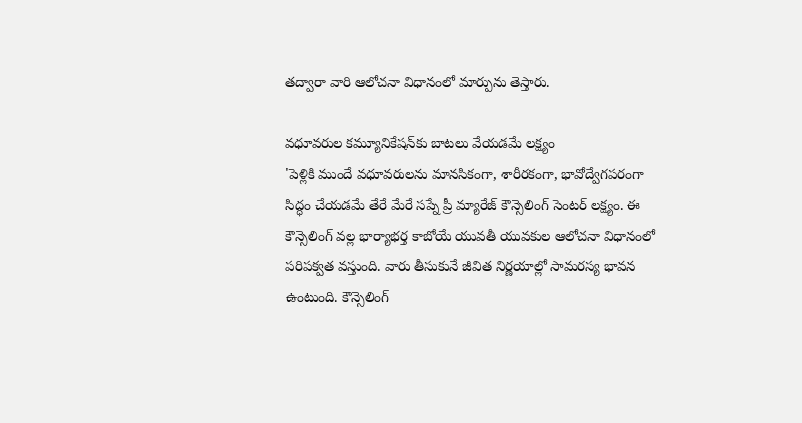తద్వారా వారి ఆలోచనా విధానంలో మార్పును తెస్తారు.

వధూవరుల కమ్యూనికేషన్‌కు బాటలు వేయడమే లక్ష్యం
'పెళ్లికి ముందే వధూవరులను మానసికంగా, శారీరకంగా, భావోద్వేగపరంగా సిద్ధం చేయడమే తేరే మేరే సప్నే ప్రీ మ్యారేజ్ కౌన్సెలింగ్ సెంటర్‌ లక్ష్యం. ఈ కౌన్సెలింగ్ వల్ల భార్యాభర్త కాబోయే యువతీ యువకుల ఆలోచనా విధానంలో పరిపక్వత వస్తుంది. వారు తీసుకునే జీవిత నిర్ణయాల్లో సామరస్య భావన ఉంటుంది. కౌన్సెలింగ్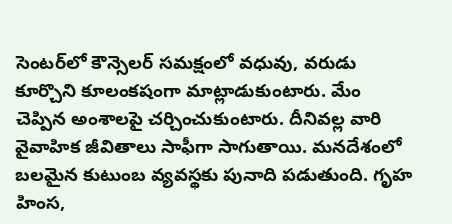సెంటర్‌లో కౌన్సెలర్ సమక్షంలో వధువు, వరుడు కూర్చొని కూలంకషంగా మాట్లాడుకుంటారు. మేం చెప్పిన అంశాలపై చర్చించుకుంటారు. దీనివల్ల వారి వైవాహిక జీవితాలు సాఫీగా సాగుతాయి. మనదేశంలో బలమైన కుటుంబ వ్యవస్థకు పునాది పడుతుంది. గృహ హింస,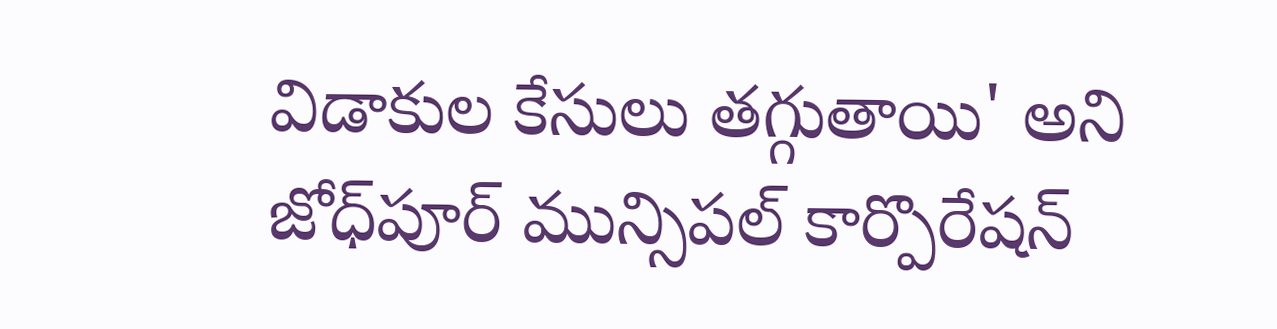విడాకుల కేసులు తగ్గుతాయి' అని జోధ్‌పూర్ మున్సిపల్ కార్పొరేషన్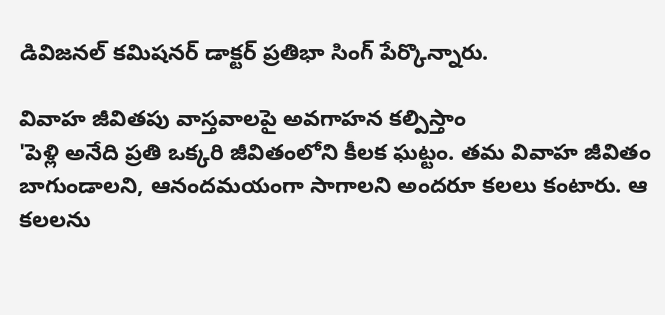డివిజనల్ కమిషనర్ డాక్టర్ ప్రతిభా సింగ్ పేర్కొన్నారు.

వివాహ జీవితపు వాస్తవాలపై అవగాహన కల్పిస్తాం
'పెళ్లి అనేది ప్రతి ఒక్కరి జీవితంలోని కీలక ఘట్టం. తమ వివాహ జీవితం బాగుండాలని, ఆనందమయంగా సాగాలని అందరూ కలలు కంటారు. ఆ కలలను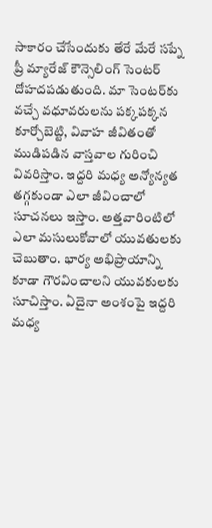సాకారం చేసేందుకు తేరే మేరే సప్నే ప్రీ మ్యారేజ్ కౌన్సెలింగ్ సెంటర్‌ దోహదపడుతుంది. మా సెంటర్‌కు వచ్చే వధూవరులను పక్కపక్కన కూర్చోబెట్టి, వివాహ జీవితంతో ముడిపడిన వాస్తవాల గురించి వివరిస్తాం. ఇద్దరి మధ్య అన్యోన్యత తగ్గకుండా ఎలా జీవించాలో సూచనలు ఇస్తాం. అత్తవారింటిలో ఎలా మసులుకోవాలో యువతులకు చెబుతాం. భార్య అభిప్రాయాన్ని కూడా గౌరవించాలని యువకులకు సూచిస్తాం. ఏదైనా అంశంపై ఇద్దరి మధ్య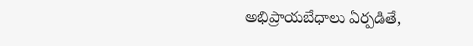అభిప్రాయబేధాలు ఏర్పడితే,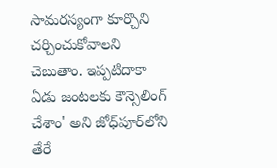సామరస్యంగా కూర్చొని చర్చించుకోవాలని చెబుతాం. ఇప్పటిదాకా ఏడు జంటలకు కౌన్సెలింగ్ చేశాం' అని జోధ్‌పూర్‌లోని తేరే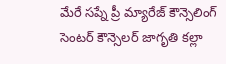మేరే సప్నే ప్రీ మ్యారేజ్ కౌన్సెలింగ్ సెంటర్‌ కౌన్సెలర్ జాగృతి కల్లా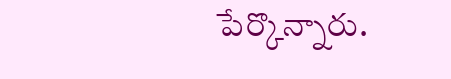పేర్కొన్నారు.